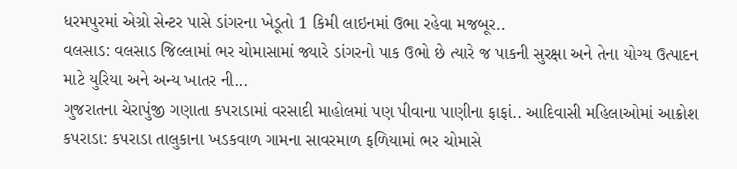ધરમપુરમાં એગ્રો સેન્ટર પાસે ડાંગરના ખેડૂતો 1 કિમી લાઇનમાં ઉભા રહેવા મજબૂર..
વલસાડ: વલસાડ જિલ્લામાં ભર ચોમાસામાં જ્યારે ડાંગરનો પાક ઉભો છે ત્યારે જ પાકની સુરક્ષા અને તેના યોગ્ય ઉત્પાદન માટે યુરિયા અને અન્ય ખાતર ની...
ગુજરાતના ચેરાપુંજી ગણાતા કપરાડામાં વરસાદી માહોલમાં પણ પીવાના પાણીના ફાફાં.. આદિવાસી મહિલાઓમાં આક્રોશ
કપરાડા: કપરાડા તાલુકાના ખડકવાળ ગામના સાવરમાળ ફળિયામાં ભર ચોમાસે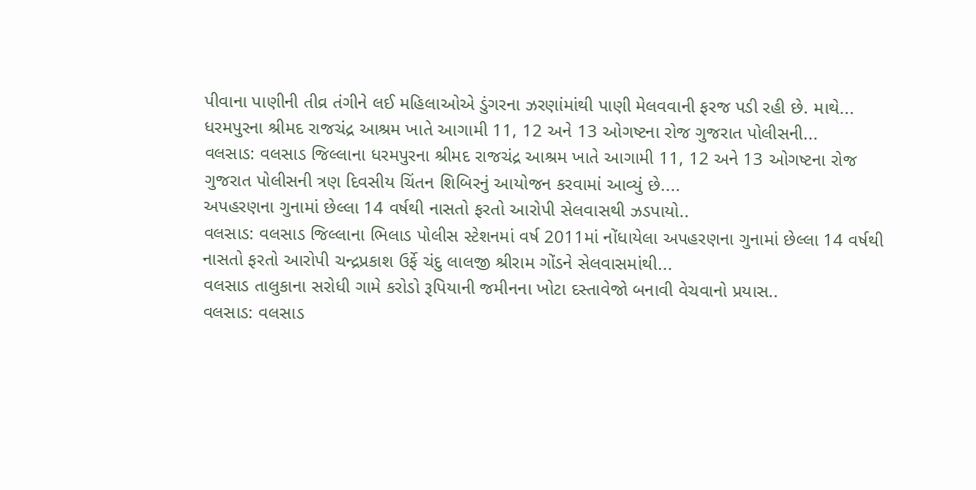પીવાના પાણીની તીવ્ર તંગીને લઈ મહિલાઓએ ડુંગરના ઝરણાંમાંથી પાણી મેલવવાની ફરજ પડી રહી છે. માથે...
ધરમપુરના શ્રીમદ રાજચંદ્ર આશ્રમ ખાતે આગામી 11, 12 અને 13 ઓગષ્ટના રોજ ગુજરાત પોલીસની...
વલસાડ: વલસાડ જિલ્લાના ધરમપુરના શ્રીમદ રાજચંદ્ર આશ્રમ ખાતે આગામી 11, 12 અને 13 ઓગષ્ટના રોજ ગુજરાત પોલીસની ત્રણ દિવસીય ચિંતન શિબિરનું આયોજન કરવામાં આવ્યું છે....
અપહરણના ગુનામાં છેલ્લા 14 વર્ષથી નાસતો ફરતો આરોપી સેલવાસથી ઝડપાયો..
વલસાડ: વલસાડ જિલ્લાના ભિલાડ પોલીસ સ્ટેશનમાં વર્ષ 2011માં નોંધાયેલા અપહરણના ગુનામાં છેલ્લા 14 વર્ષથી નાસતો ફરતો આરોપી ચન્દ્રપ્રકાશ ઉર્ફે ચંદુ લાલજી શ્રીરામ ગોંડને સેલવાસમાંથી...
વલસાડ તાલુકાના સરોધી ગામે કરોડો રૂપિયાની જમીનના ખોટા દસ્તાવેજો બનાવી વેચવાનો પ્રયાસ..
વલસાડ: વલસાડ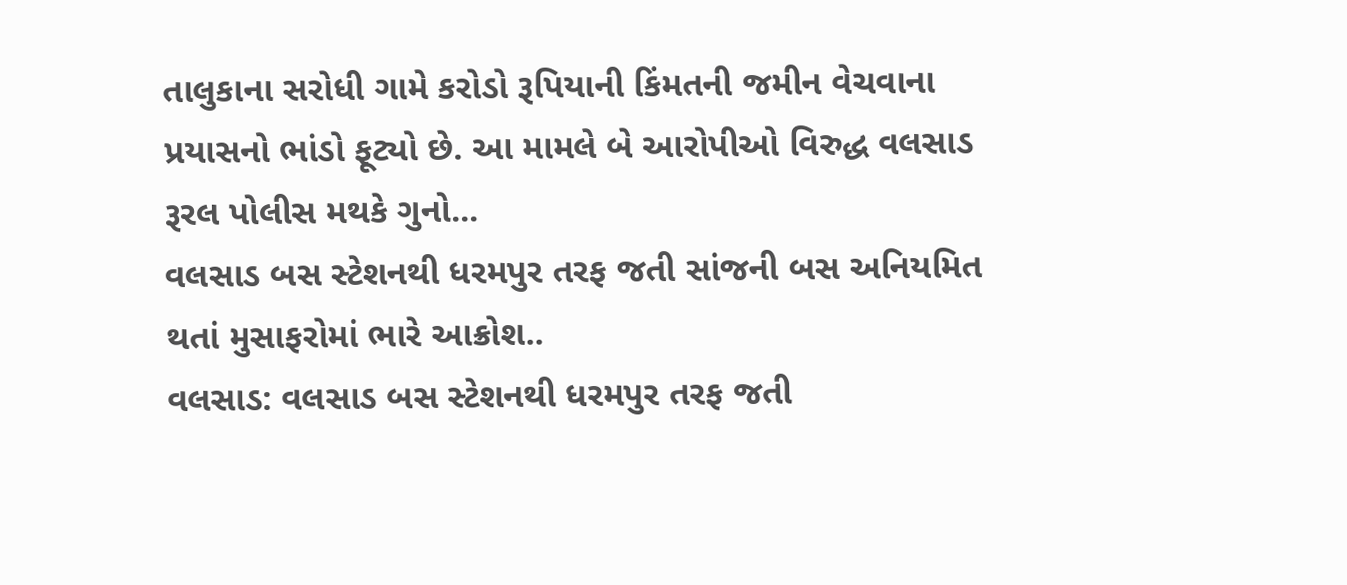તાલુકાના સરોધી ગામે કરોડો રૂપિયાની કિંમતની જમીન વેચવાના પ્રયાસનો ભાંડો ફૂટ્યો છે. આ મામલે બે આરોપીઓ વિરુદ્ધ વલસાડ રૂરલ પોલીસ મથકે ગુનો...
વલસાડ બસ સ્ટેશનથી ધરમપુર તરફ જતી સાંજની બસ અનિયમિત થતાં મુસાફરોમાં ભારે આક્રોશ..
વલસાડ: વલસાડ બસ સ્ટેશનથી ધરમપુર તરફ જતી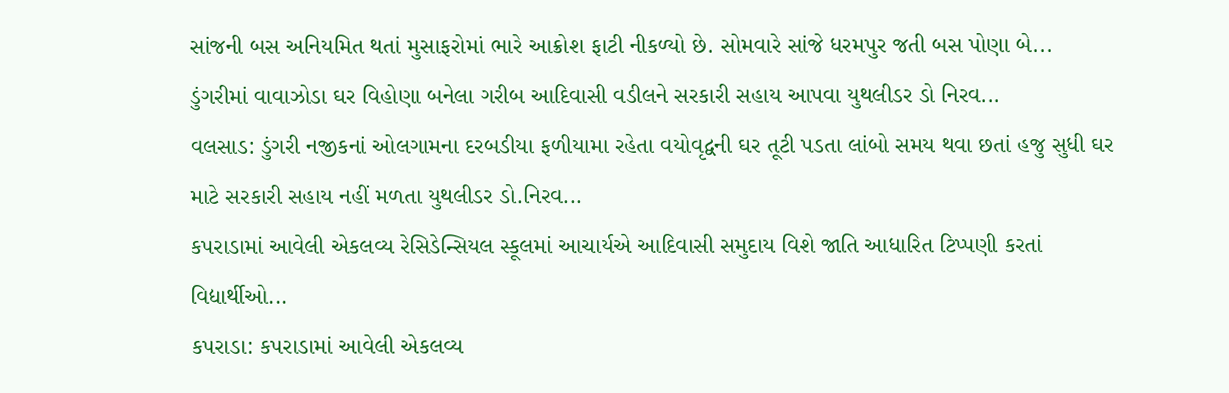સાંજની બસ અનિયમિત થતાં મુસાફરોમાં ભારે આક્રોશ ફાટી નીકળ્યો છે. સોમવારે સાંજે ધરમપુર જતી બસ પોણા બે...
ડુંગરીમાં વાવાઝોડા ઘર વિહોણા બનેલા ગરીબ આદિવાસી વડીલને સરકારી સહાય આપવા યુથલીડર ડો નિરવ...
વલસાડ: ડુંગરી નજીકનાં ઓલગામના દરબડીયા ફળીયામા રહેતા વયોવૃદ્વની ઘર તૂટી પડતા લાંબો સમય થવા છતાં હજુ સુધી ઘર માટે સરકારી સહાય નહીં મળતા યુથલીડર ડો.નિરવ...
કપરાડામાં આવેલી એકલવ્ય રેસિડેન્સિયલ સ્કૂલમાં આચાર્યએ આદિવાસી સમુદાય વિશે જાતિ આધારિત ટિપ્પણી કરતાં વિદ્યાર્થીઓ...
કપરાડા: કપરાડામાં આવેલી એકલવ્ય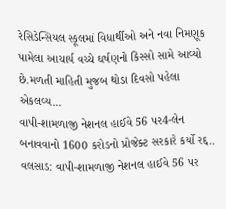રેસિડેન્સિયલ સ્કૂલમાં વિધાર્થીઓ અને નવા નિમણૂક પામેલા આચાર્ય વચ્ચે ઘર્ષણનો કિસ્સો સામે આવ્યો છે.મળતી માહિતી મુજબ થોડા દિવસો પહેલા એકલવ્ય...
વાપી-શામળાજી નેશનલ હાઈવે 56 પર4-લેન બનાવવાનો 1600 કરોડનો પ્રોજેક્ટ સરકારે કર્યો રદ્દ..
વલસાડ: વાપી-શામળાજી નેશનલ હાઈવે 56 પર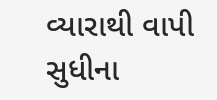વ્યારાથી વાપી સુધીના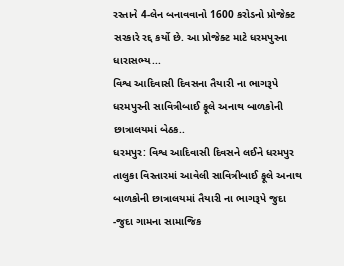રસ્તાને 4-લેન બનાવવાનો 1600 કરોડનો પ્રોજેક્ટ સરકારે રદ્દ કર્યો છે. આ પ્રોજેક્ટ માટે ધરમપુરના ધારાસભ્ય...
વિશ્વ આદિવાસી દિવસના તૈયારી ના ભાગરૂપે ધરમપુરની સાવિત્રીબાઈ ફૂલે અનાથ બાળકોની છાત્રાલયમાં બેઠક..
ધરમપુર: વિશ્વ આદિવાસી દિવસને લઈને ધરમપુર તાલુકા વિસ્તારમાં આવેલી સાવિત્રીબાઈ ફૂલે અનાથ બાળકોની છાત્રાલયમાં તૈયારી ના ભાગરૂપે જુદા -જુદા ગામના સામાજિક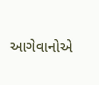આગેવાનોએ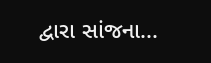દ્વારા સાંજના...